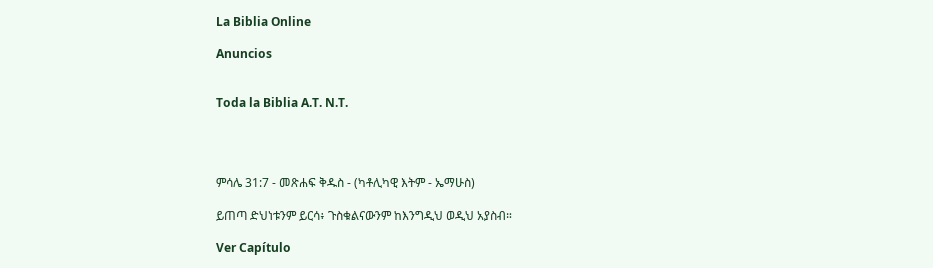La Biblia Online

Anuncios


Toda la Biblia A.T. N.T.




ምሳሌ 31:7 - መጽሐፍ ቅዱስ - (ካቶሊካዊ እትም - ኤማሁስ)

ይጠጣ ድህነቱንም ይርሳ፥ ጉስቁልናውንም ከእንግዲህ ወዲህ አያስብ።

Ver Capítulo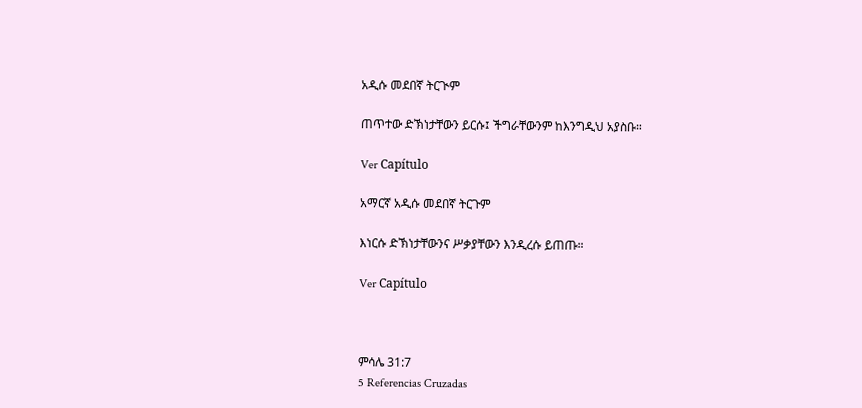አዲሱ መደበኛ ትርጒም

ጠጥተው ድኽነታቸውን ይርሱ፤ ችግራቸውንም ከእንግዲህ አያስቡ።

Ver Capítulo

አማርኛ አዲሱ መደበኛ ትርጉም

እነርሱ ድኽነታቸውንና ሥቃያቸውን እንዲረሱ ይጠጡ።

Ver Capítulo



ምሳሌ 31:7
5 Referencias Cruzadas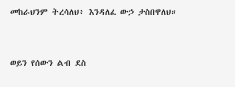መከራህንም ትረሳለህ፥ እንዳለፈ ውኃ ታስበዋለህ።


ወይን የሰውን ልብ ደስ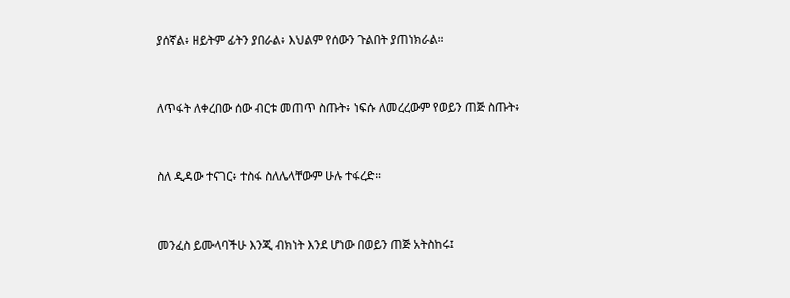ያሰኛል፥ ዘይትም ፊትን ያበራል፥ እህልም የሰውን ጉልበት ያጠነክራል።


ለጥፋት ለቀረበው ሰው ብርቱ መጠጥ ስጡት፥ ነፍሱ ለመረረውም የወይን ጠጅ ስጡት፥


ስለ ዲዳው ተናገር፥ ተስፋ ስለሌላቸውም ሁሉ ተፋረድ።


መንፈስ ይሙላባችሁ እንጂ ብክነት እንደ ሆነው በወይን ጠጅ አትስከሩ፤